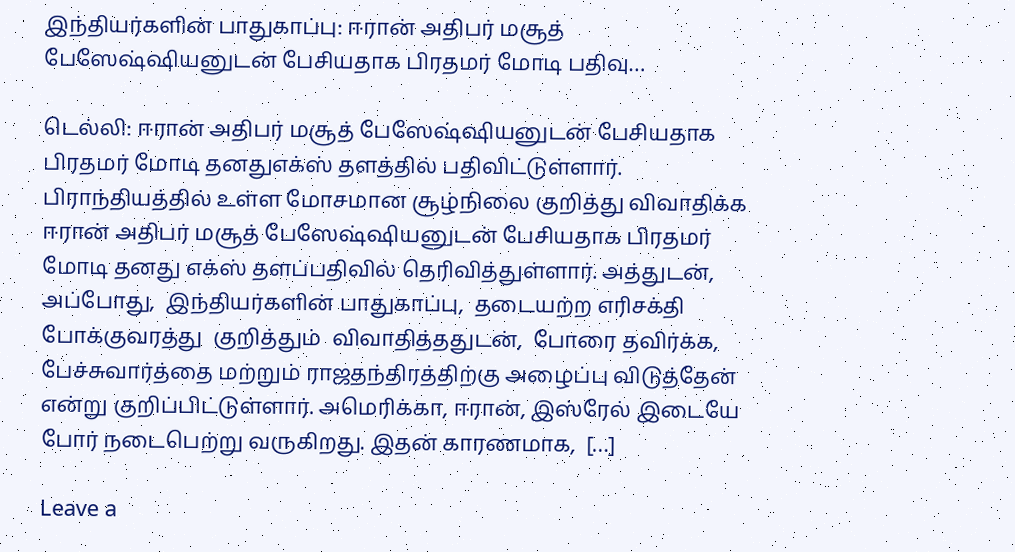இந்தியர்களின் பாதுகாப்பு: ஈரான் அதிபர் மசூத் பேஸேஷ்ஷியனுடன் பேசியதாக பிரதமர் மோடி பதிவு…

டெல்லி: ஈரான் அதிபர் மசூத் பேஸேஷ்ஷியனுடன் பேசியதாக பிரதமர் மோடி தனதுஎக்ஸ் தளத்தில் பதிவிட்டுள்ளார். பிராந்தியத்தில் உள்ள மோசமான சூழ்நிலை குறித்து விவாதிக்க ஈரான் அதிபர் மசூத் பேஸேஷ்ஷியனுடன் பேசியதாக பிரதமர் மோடி தனது எக்ஸ் தளப்பதிவில் தெரிவித்துள்ளார். அத்துடன், அப்போது,  இந்தியர்களின் பாதுகாப்பு,  தடையற்ற எரிசக்தி போக்குவரத்து  குறித்தும்  விவாதித்ததுடன்,  போரை தவிர்க்க, பேச்சுவார்த்தை மற்றும் ராஜதந்திரத்திற்கு அழைப்பு விடுத்தேன் என்று குறிப்பிட்டுள்ளார். அமெரிக்கா, ஈரான், இஸ்ரேல் இடையே போர் நடைபெற்று வருகிறது. இதன் காரணமாக,  […]

Leave a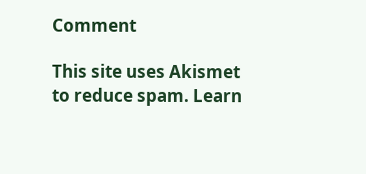Comment

This site uses Akismet to reduce spam. Learn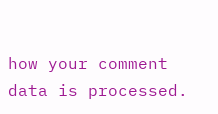how your comment data is processed.